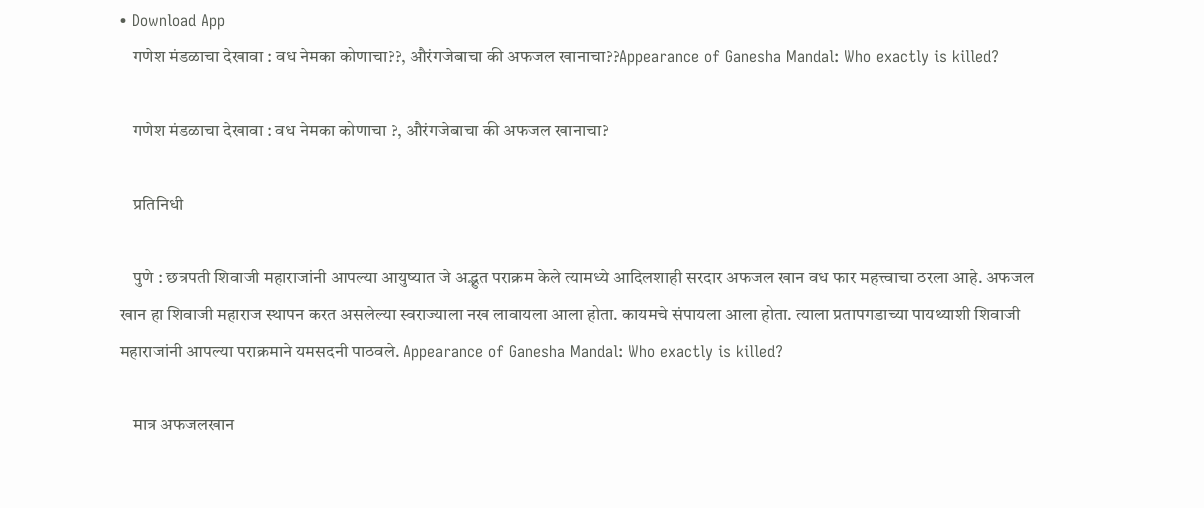• Download App
    गणेश मंडळाचा देखावा : वध नेमका कोणाचा??, औरंगजेबाचा की अफजल खानाचा??Appearance of Ganesha Mandal: Who exactly is killed?

    गणेश मंडळाचा देखावा : वध नेमका कोणाचा ?, औरंगजेबाचा की अफजल खानाचा?

    प्रतिनिधी

    पुणे : छत्रपती शिवाजी महाराजांनी आपल्या आयुष्यात जे अद्भुत पराक्रम केले त्यामध्ये आदिलशाही सरदार अफजल खान वध फार महत्त्वाचा ठरला आहे. अफजल खान हा शिवाजी महाराज स्थापन करत असलेल्या स्वराज्याला नख लावायला आला होता. कायमचे संपायला आला होता. त्याला प्रतापगडाच्या पायथ्याशी शिवाजी महाराजांनी आपल्या पराक्रमाने यमसदनी पाठवले. Appearance of Ganesha Mandal: Who exactly is killed?

    मात्र अफजलखान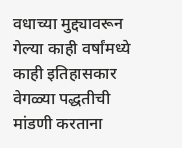वधाच्या मुद्द्यावरून गेल्या काही वर्षांमध्ये काही इतिहासकार वेगळ्या पद्धतीची मांडणी करताना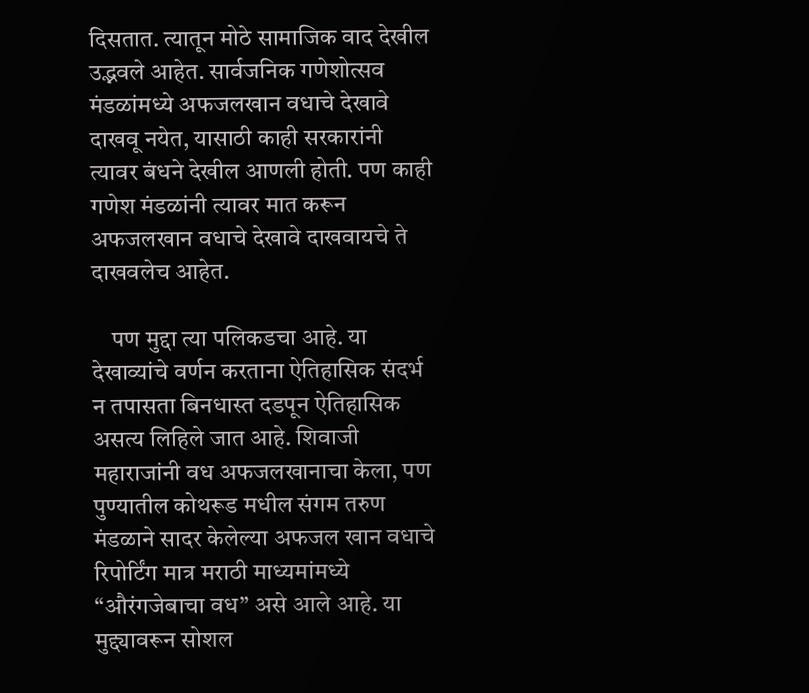दिसतात. त्यातून मोठे सामाजिक वाद देखील उद्भवले आहेत. सार्वजनिक गणेशोत्सव मंडळांमध्ये अफजलखान वधाचे देखावे दाखवू नयेत, यासाठी काही सरकारांनी त्यावर बंधने देखील आणली होती. पण काही गणेश मंडळांनी त्यावर मात करून अफजलखान वधाचे देखावे दाखवायचे ते दाखवलेच आहेत.

    पण मुद्दा त्या पलिकडचा आहे. या देखाव्यांचे वर्णन करताना ऐतिहासिक संदर्भ न तपासता बिनधास्त दडपून ऐतिहासिक असत्य लिहिले जात आहे. शिवाजी महाराजांनी वध अफजलखानाचा केला, पण पुण्यातील कोथरूड मधील संगम तरुण मंडळाने सादर केलेल्या अफजल खान वधाचे रिपोर्टिंग मात्र मराठी माध्यमांमध्ये “औरंगजेबाचा वध” असे आले आहे. या मुद्द्यावरून सोशल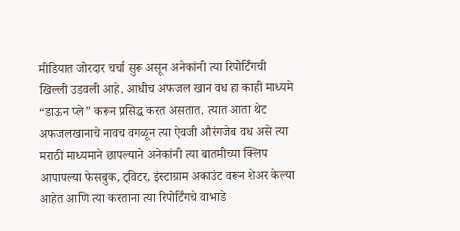मीडियात जोरदार चर्चा सुरू असून अनेकांनी त्या रिपोर्टिंगची खिल्ली उडवली आहे. आधीच अफजल खान वध हा काही माध्यमे “डाऊन प्ले” करून प्रसिद्ध करत असतात. त्यात आता थेट अफजलखानाचे नावच वगळून त्या ऐवजी औरंगजेब वध असे त्या मराठी माध्यमाने छापल्याने अनेकांनी त्या बातमीच्या क्लिप आपापल्या फेसबुक, ट्विटर, इंस्टाग्राम अकाउंट वरून शेअर केल्या आहेत आणि त्या करताना त्या रिपोर्टिंगचे वाभाडे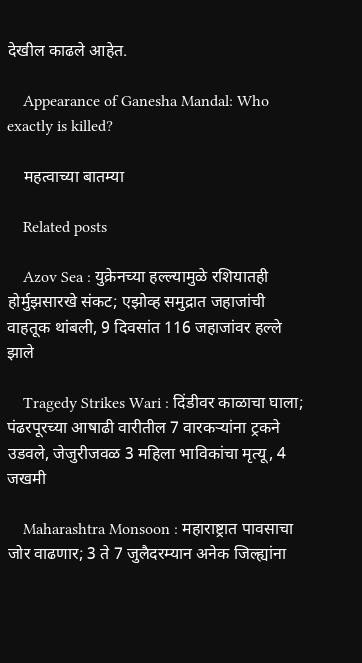देखील काढले आहेत.

    Appearance of Ganesha Mandal: Who exactly is killed?

    महत्वाच्या बातम्या

    Related posts

    Azov Sea : युक्रेनच्या हल्ल्यामुळे रशियातही होर्मुझसारखे संकट; एझोव्ह समुद्रात जहाजांची वाहतूक थांबली, 9 दिवसांत 116 जहाजांवर हल्ले झाले

    Tragedy Strikes Wari : दिंडीवर काळाचा घाला; पंढरपूरच्या आषाढी वारीतील 7 वारकऱ्यांना ट्रकने उडवले, जेजुरीजवळ 3 महिला भाविकांचा मृत्यू, 4 जखमी

    Maharashtra Monsoon : महाराष्ट्रात पावसाचा जोर वाढणार; 3 ते 7 जुलैदरम्यान अनेक जिल्ह्यांना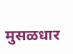मुसळधार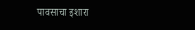पावसाचा इशारा